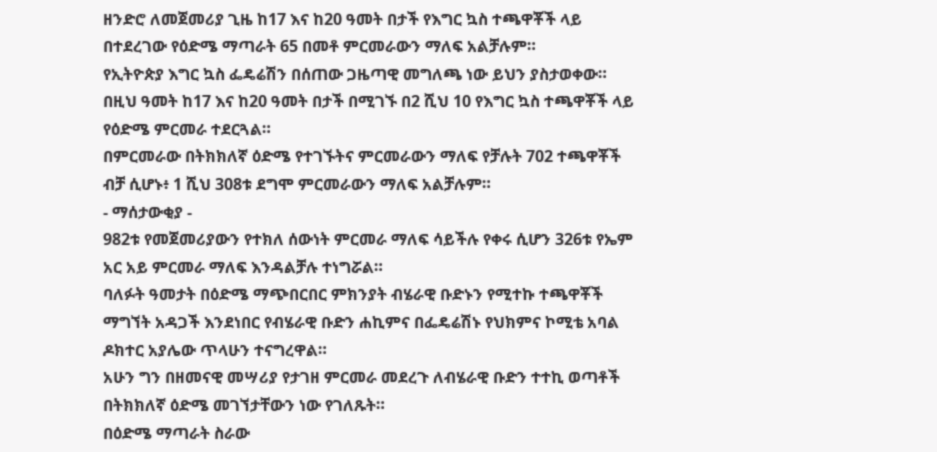ዘንድሮ ለመጀመሪያ ጊዜ ከ17 እና ከ20 ዓመት በታች የእግር ኳስ ተጫዋቾች ላይ በተደረገው የዕድሜ ማጣራት 65 በመቶ ምርመራውን ማለፍ አልቻሉም።
የኢትዮጵያ እግር ኳስ ፌዴሬሽን በሰጠው ጋዜጣዊ መግለጫ ነው ይህን ያስታወቀው።
በዚህ ዓመት ከ17 እና ከ20 ዓመት በታች በሚገኙ በ2 ሺህ 10 የእግር ኳስ ተጫዋቾች ላይ የዕድሜ ምርመራ ተደርጓል።
በምርመራው በትክክለኛ ዕድሜ የተገኙትና ምርመራውን ማለፍ የቻሉት 702 ተጫዋቾች ብቻ ሲሆኑ፥ 1 ሺህ 308ቱ ደግሞ ምርመራውን ማለፍ አልቻሉም።
- ማሰታውቂያ -
982ቱ የመጀመሪያውን የተክለ ሰውነት ምርመራ ማለፍ ሳይችሉ የቀሩ ሲሆን 326ቱ የኤም አር አይ ምርመራ ማለፍ እንዳልቻሉ ተነግሯል።
ባለፉት ዓመታት በዕድሜ ማጭበርበር ምክንያት ብሄራዊ ቡድኑን የሚተኩ ተጫዋቾች ማግኘት አዳጋች እንደነበር የብሄራዊ ቡድን ሐኪምና በፌዴሬሽኑ የህክምና ኮሚቴ አባል ዶክተር አያሌው ጥላሁን ተናግረዋል።
አሁን ግን በዘመናዊ መሣሪያ የታገዘ ምርመራ መደረጉ ለብሄራዊ ቡድን ተተኪ ወጣቶች በትክክለኛ ዕድሜ መገኘታቸውን ነው የገለጹት።
በዕድሜ ማጣራት ስራው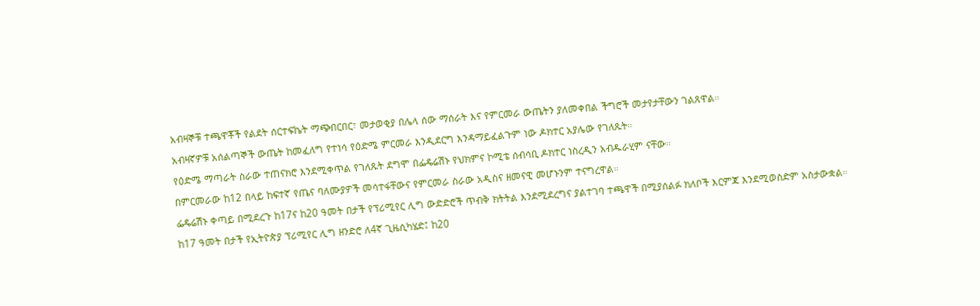አብዛኞቹ ተጫዋቾች የልደት ሰርተፍኬት ማጭበርበር፣ መታወቂያ በሌላ ሰው ማሰራት እና የምርመራ ውጤትን ያለመቀበል ችግሮች መታየታቸውን ገልጸዋል።
አብዛኛዎቹ አሰልጣኞች ውጤት ከመፈለግ የተነሳ የዕድሜ ምርመራ እንዲደርግ እንዳማይፈልጉም ነው ዶክተር አያሌው የገለጹት።
የዕድሜ ማጣራት ስራው ተጠናክሮ እንደሚቀጥል የገለጹት ደግሞ በፌዴሬሽኑ የህክምና ኮሚቴ ሰብሳቢ ዶክተር ነስረዲን አብዱራሂም ናቸው።
በምርመራው ከ12 በላይ ከፍተኛ የጤና ባለሙያዎች መሳተፋቸውና የምርመራ ስራው አዲስና ዘመናዊ መሆኑንም ተናግረዋል።
ፌዴሬሽኑ ቀጣይ በሚደረጉ ከ17ና ከ20 ዓመት በታች የፕሪሚየር ሊግ ውድድሮች ጥብቅ ክትትል እንደሚደረግና ያልተገባ ተጫዋች በሚያሰልፉ ክለቦች እርምጃ እንደሚወስድም አስታውቋል።
ከ17 ዓመት በታች የኢትዮጵያ ፕሪሚየር ሊግ ዘንድሮ ለ4ኛ ጊዜሲካሄድ፤ ከ20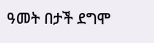ዓመት በታች ደግሞ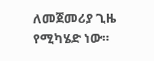ለመጀመሪያ ጊዜ የሚካሄድ ነው።